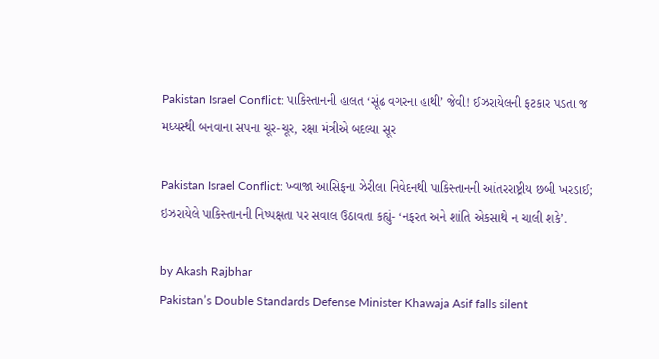Pakistan Israel Conflict: પાકિસ્તાનની હાલત ‘સૂંઢ વગરના હાથી’ જેવી! ઈઝરાયેલની ફટકાર પડતા જ મધ્યસ્થી બનવાના સપના ચૂર-ચૂર, રક્ષા મંત્રીએ બદલ્યા સૂર

Pakistan Israel Conflict: ખ્વાજા આસિફના ઝેરીલા નિવેદનથી પાકિસ્તાનની આંતરરાષ્ટ્રીય છબી ખરડાઈ; ઇઝરાયેલે પાકિસ્તાનની નિષ્પક્ષતા પર સવાલ ઉઠાવતા કહ્યું- ‘નફરત અને શાંતિ એકસાથે ન ચાલી શકે’.

by Akash Rajbhar
Pakistan’s Double Standards Defense Minister Khawaja Asif falls silent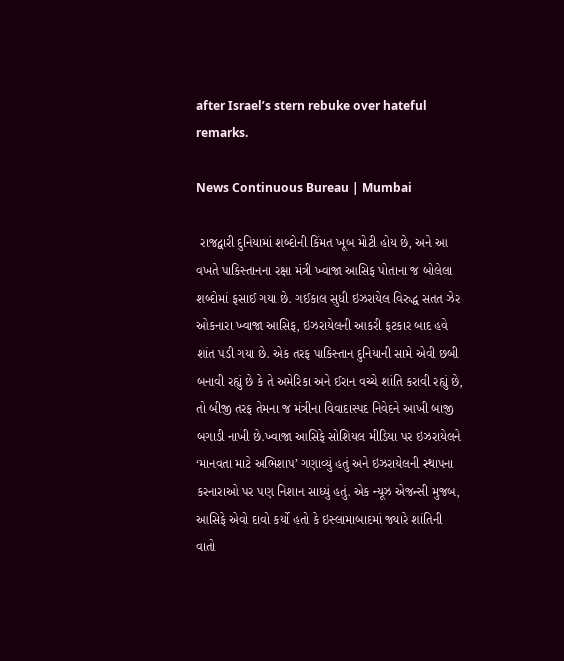after Israel’s stern rebuke over hateful remarks.

News Continuous Bureau | Mumbai

 રાજદ્વારી દુનિયામાં શબ્દોની કિંમત ખૂબ મોટી હોય છે, અને આ વખતે પાકિસ્તાનના રક્ષા મંત્રી ખ્વાજા આસિફ પોતાના જ બોલેલા શબ્દોમાં ફસાઈ ગયા છે. ગઈકાલ સુધી ઇઝરાયેલ વિરુદ્ધ સતત ઝેર ઓકનારા ખ્વાજા આસિફ, ઇઝરાયેલની આકરી ફટકાર બાદ હવે શાંત પડી ગયા છે. એક તરફ પાકિસ્તાન દુનિયાની સામે એવી છબી બનાવી રહ્યું છે કે તે અમેરિકા અને ઈરાન વચ્ચે શાંતિ કરાવી રહ્યું છે, તો બીજી તરફ તેમના જ મંત્રીના વિવાદાસ્પદ નિવેદને આખી બાજી બગાડી નાખી છે.ખ્વાજા આસિફે સોશિયલ મીડિયા પર ઇઝરાયેલને ‘માનવતા માટે અભિશાપ’ ગણાવ્યું હતું અને ઇઝરાયેલની સ્થાપના કરનારાઓ પર પણ નિશાન સાધ્યું હતું. એક ન્યૂઝ એજન્સી મુજબ, આસિફે એવો દાવો કર્યો હતો કે ઇસ્લામાબાદમાં જ્યારે શાંતિની વાતો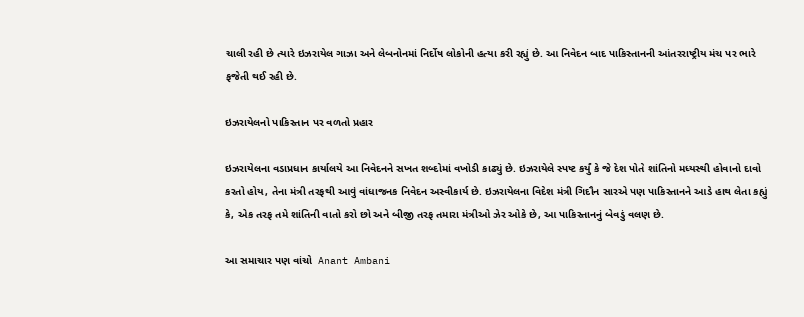ચાલી રહી છે ત્યારે ઇઝરાયેલ ગાઝા અને લેબનોનમાં નિર્દોષ લોકોની હત્યા કરી રહ્યું છે. આ નિવેદન બાદ પાકિસ્તાનની આંતરરાષ્ટ્રીય મંચ પર ભારે ફજેતી થઈ રહી છે.

ઇઝરાયેલનો પાકિસ્તાન પર વળતો પ્રહાર

ઇઝરાયેલના વડાપ્રધાન કાર્યાલયે આ નિવેદનને સખત શબ્દોમાં વખોડી કાઢ્યું છે. ઇઝરાયેલે સ્પષ્ટ કર્યું કે જે દેશ પોતે શાંતિનો મધ્યસ્થી હોવાનો દાવો કરતો હોય, તેના મંત્રી તરફથી આવું વાંધાજનક નિવેદન અસ્વીકાર્ય છે. ઇઝરાયેલના વિદેશ મંત્રી ગિદૌન સારએ પણ પાકિસ્તાનને આડે હાથ લેતા કહ્યું કે, એક તરફ તમે શાંતિની વાતો કરો છો અને બીજી તરફ તમારા મંત્રીઓ ઝેર ઓકે છે, આ પાકિસ્તાનનું બેવડું વલણ છે.

આ સમાચાર પણ વાંચો  Anant Ambani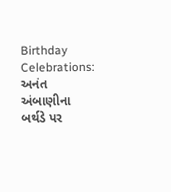Birthday Celebrations: અનંત અંબાણીના બર્થડે પર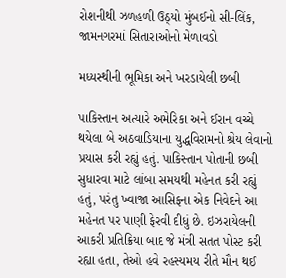રોશનીથી ઝળહળી ઉઠ્યો મુંબઈનો સી-લિંક, જામનગરમાં સિતારાઓનો મેળાવડો

મધ્યસ્થીની ભૂમિકા અને ખરડાયેલી છબી

પાકિસ્તાન અત્યારે અમેરિકા અને ઈરાન વચ્ચે થયેલા બે અઠવાડિયાના યુદ્ધવિરામનો શ્રેય લેવાનો પ્રયાસ કરી રહ્યું હતું. પાકિસ્તાન પોતાની છબી સુધારવા માટે લાંબા સમયથી મહેનત કરી રહ્યું હતું, પરંતુ ખ્વાજા આસિફના એક નિવેદને આ મહેનત પર પાણી ફેરવી દીધું છે. ઇઝરાયેલની આકરી પ્રતિક્રિયા બાદ જે મંત્રી સતત પોસ્ટ કરી રહ્યા હતા, તેઓ હવે રહસ્યમય રીતે મૌન થઈ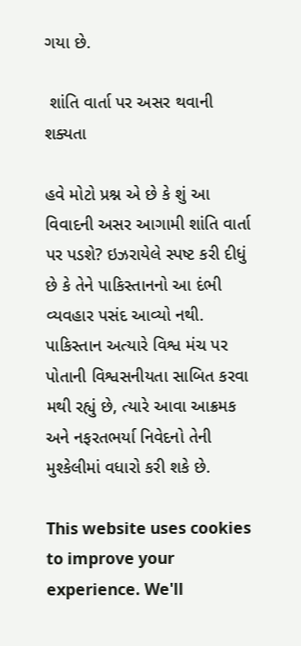ગયા છે.

 શાંતિ વાર્તા પર અસર થવાની શક્યતા

હવે મોટો પ્રશ્ન એ છે કે શું આ વિવાદની અસર આગામી શાંતિ વાર્તા પર પડશે? ઇઝરાયેલે સ્પષ્ટ કરી દીધું છે કે તેને પાકિસ્તાનનો આ દંભી વ્યવહાર પસંદ આવ્યો નથી. પાકિસ્તાન અત્યારે વિશ્વ મંચ પર પોતાની વિશ્વસનીયતા સાબિત કરવા મથી રહ્યું છે, ત્યારે આવા આક્રમક અને નફરતભર્યા નિવેદનો તેની મુશ્કેલીમાં વધારો કરી શકે છે.

This website uses cookies to improve your experience. We'll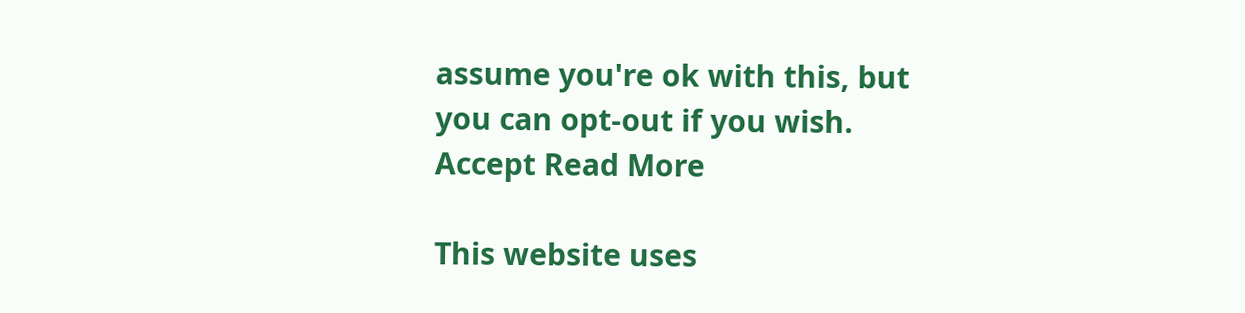assume you're ok with this, but you can opt-out if you wish. Accept Read More

This website uses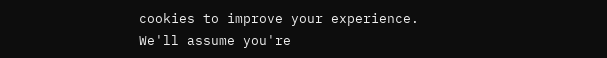cookies to improve your experience. We'll assume you're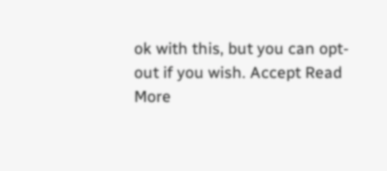ok with this, but you can opt-out if you wish. Accept Read More